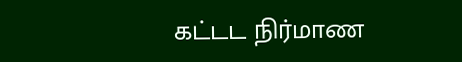கட்டட நிர்மாண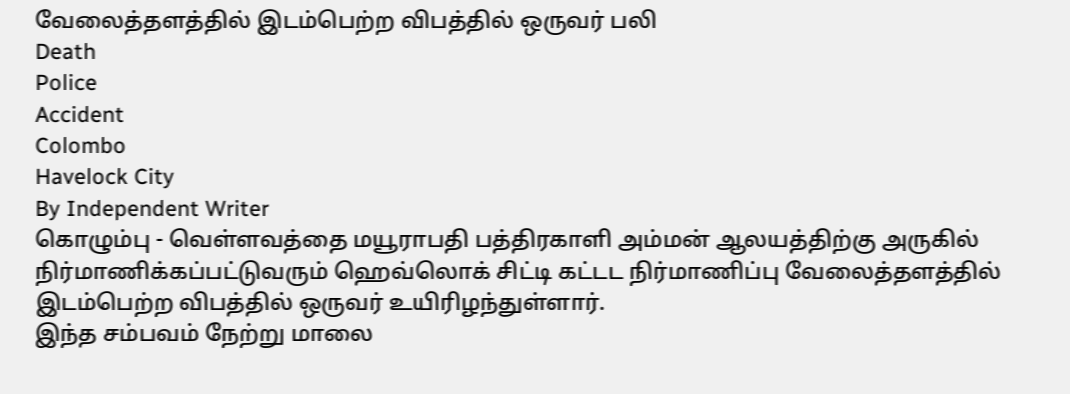வேலைத்தளத்தில் இடம்பெற்ற விபத்தில் ஒருவர் பலி
Death
Police
Accident
Colombo
Havelock City
By Independent Writer
கொழும்பு - வெள்ளவத்தை மயூராபதி பத்திரகாளி அம்மன் ஆலயத்திற்கு அருகில் நிர்மாணிக்கப்பட்டுவரும் ஹெவ்லொக் சிட்டி கட்டட நிர்மாணிப்பு வேலைத்தளத்தில் இடம்பெற்ற விபத்தில் ஒருவர் உயிரிழந்துள்ளார்.
இந்த சம்பவம் நேற்று மாலை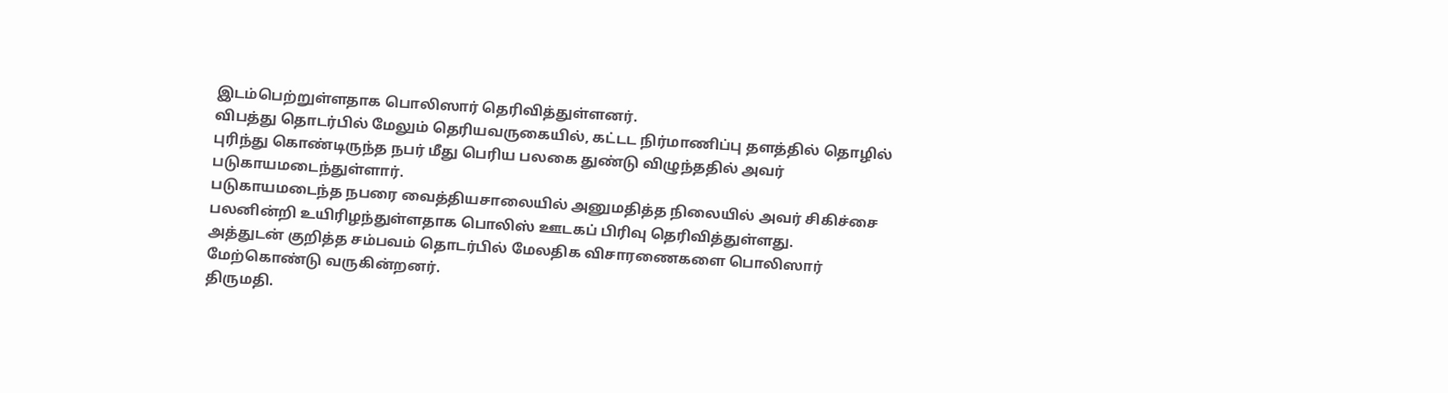இடம்பெற்றுள்ளதாக பொலிஸார் தெரிவித்துள்ளனர்.
விபத்து தொடர்பில் மேலும் தெரியவருகையில், கட்டட நிர்மாணிப்பு தளத்தில் தொழில் புரிந்து கொண்டிருந்த நபர் மீது பெரிய பலகை துண்டு விழுந்ததில் அவர் படுகாயமடைந்துள்ளார்.
படுகாயமடைந்த நபரை வைத்தியசாலையில் அனுமதித்த நிலையில் அவர் சிகிச்சை பலனின்றி உயிரிழந்துள்ளதாக பொலிஸ் ஊடகப் பிரிவு தெரிவித்துள்ளது.
அத்துடன் குறித்த சம்பவம் தொடர்பில் மேலதிக விசாரணைகளை பொலிஸார் மேற்கொண்டு வருகின்றனர்.
திருமதி.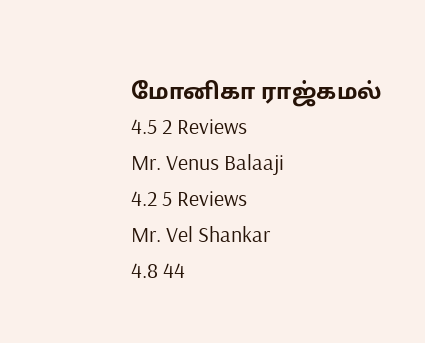மோனிகா ராஜ்கமல்
4.5 2 Reviews
Mr. Venus Balaaji
4.2 5 Reviews
Mr. Vel Shankar
4.8 44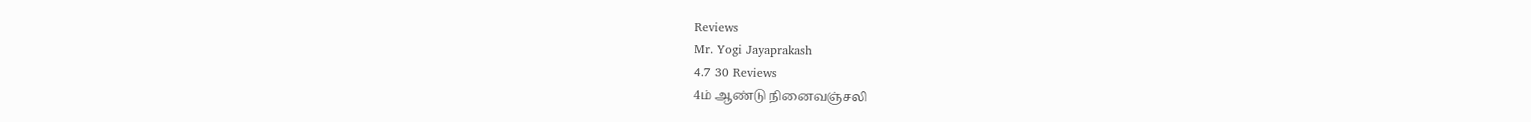Reviews
Mr. Yogi Jayaprakash
4.7 30 Reviews
4ம் ஆண்டு நினைவஞ்சலி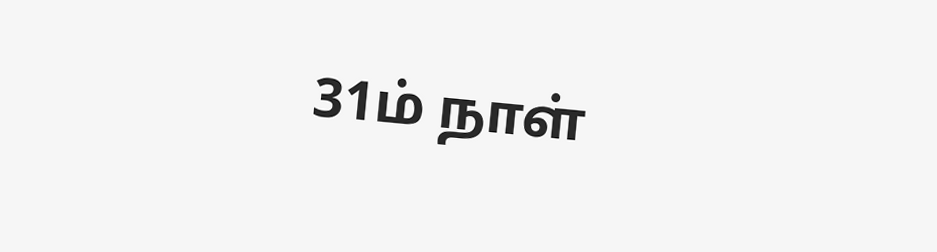31ம் நாள்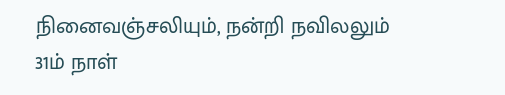நினைவஞ்சலியும், நன்றி நவிலலும்
31ம் நாள்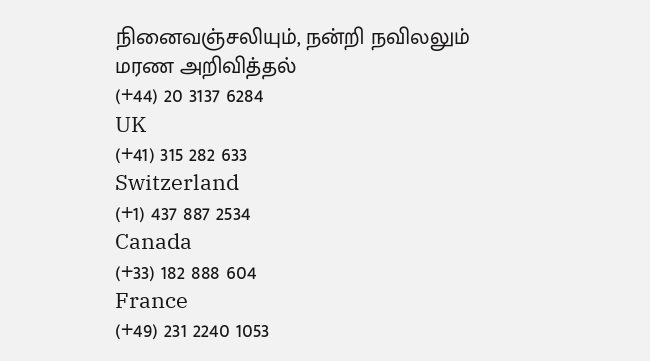நினைவஞ்சலியும், நன்றி நவிலலும்
மரண அறிவித்தல்
(+44) 20 3137 6284
UK
(+41) 315 282 633
Switzerland
(+1) 437 887 2534
Canada
(+33) 182 888 604
France
(+49) 231 2240 1053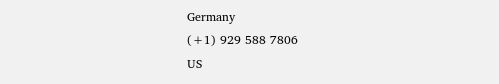Germany
(+1) 929 588 7806
US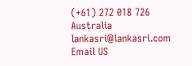(+61) 272 018 726
Australia
lankasri@lankasri.com
Email US